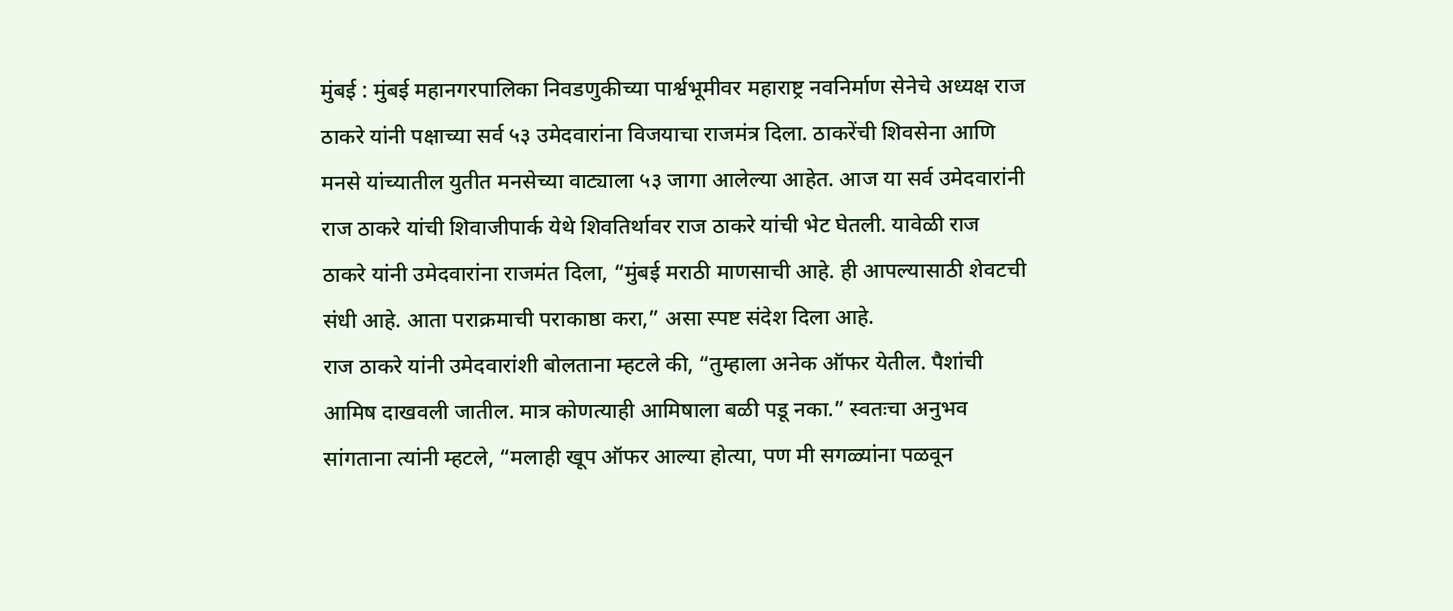मुंबई : मुंबई महानगरपालिका निवडणुकीच्या पार्श्वभूमीवर महाराष्ट्र नवनिर्माण सेनेचे अध्यक्ष राज ठाकरे यांनी पक्षाच्या सर्व ५३ उमेदवारांना विजयाचा राजमंत्र दिला. ठाकरेंची शिवसेना आणि मनसे यांच्यातील युतीत मनसेच्या वाट्याला ५३ जागा आलेल्या आहेत. आज या सर्व उमेदवारांनी राज ठाकरे यांची शिवाजीपार्क येथे शिवतिर्थावर राज ठाकरे यांची भेट घेतली. यावेळी राज ठाकरे यांनी उमेदवारांना राजमंत दिला, “मुंबई मराठी माणसाची आहे. ही आपल्यासाठी शेवटची संधी आहे. आता पराक्रमाची पराकाष्ठा करा,” असा स्पष्ट संदेश दिला आहे.
राज ठाकरे यांनी उमेदवारांशी बोलताना म्हटले की, “तुम्हाला अनेक ऑफर येतील. पैशांची आमिष दाखवली जातील. मात्र कोणत्याही आमिषाला बळी पडू नका.” स्वतःचा अनुभव सांगताना त्यांनी म्हटले, “मलाही खूप ऑफर आल्या होत्या, पण मी सगळ्यांना पळवून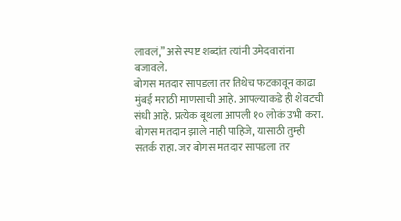लावलं,” असे स्पष्ट शब्दांत त्यांनी उमेदवारांना बजावले.
बोगस मतदार सापडला तर तिथेच फटकावून काढा
मुंबई मराठी माणसाची आहे. आपल्याकडे ही शेवटची संधी आहे. प्रत्येक बूथला आपली १० लोकं उभी करा. बोगस मतदान झाले नाही पाहिजे, यासाठी तुम्ही सतर्क राहा. जर बोगस मतदार सापडला तर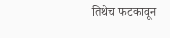तिथेच फटकावून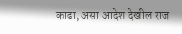काढा, असा आदेश देखील राज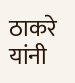ठाकरे यांनी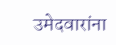उमेदवारांना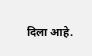दिला आहे.